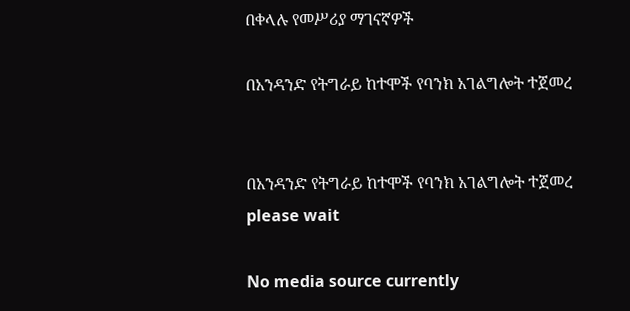በቀላሉ የመሥሪያ ማገናኛዎች

በአንዳንድ የትግራይ ከተሞች የባንክ አገልግሎት ተጀመረ


በአንዳንድ የትግራይ ከተሞች የባንክ አገልግሎት ተጀመረ
please wait

No media source currently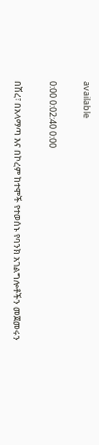available

0:00 0:02:40 0:00

በሽረ፣ በአላማጣ እና በኮረም ከተሞች የተወሰኑ የባንክ አገልግሎቶችን መጀመሩን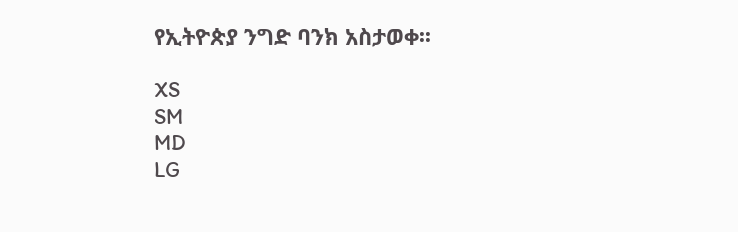የኢትዮጵያ ንግድ ባንክ አስታወቀ፡፡

XS
SM
MD
LG